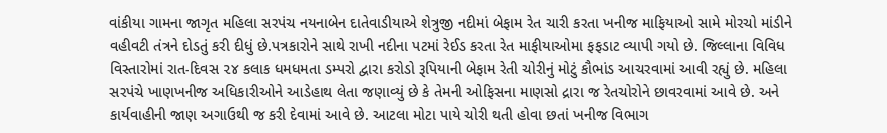વાંકીયા ગામના જાગૃત મહિલા સરપંચ નયનાબેન દાતેવાડીયાએ શેત્રુજી નદીમાં બેફામ રેત ચારી કરતા ખનીજ માફિયાઓ સામે મોરચો માંડીને વહીવટી તંત્રને દોડતું કરી દીધું છે.પત્રકારોને સાથે રાખી નદીના પટમાં રેઈડ કરતા રેત માફીયાઓમા ફફડાટ વ્યાપી ગયો છે. જિલ્લાના વિવિધ વિસ્તારોમાં રાત-દિવસ ૨૪ કલાક ધમધમતા ડમ્પરો દ્વારા કરોડો રૂપિયાની બેફામ રેતી ચોરીનું મોટું કૌભાંડ આચરવામાં આવી રહ્યું છે. મહિલા સરપંચે ખાણખનીજ અધિકારીઓને આડેહાથ લેતા જણાવ્યું છે કે તેમની ઓફિસના માણસો દ્રારા જ રેતચોરોને છાવરવામાં આવે છે. અને કાર્યવાહીની જાણ અગાઉથી જ કરી દેવામાં આવે છે. આટલા મોટા પાયે ચોરી થતી હોવા છતાં ખનીજ વિભાગ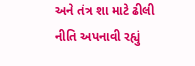અને તંત્ર શા માટે ઢીલી નીતિ અપનાવી રહ્યું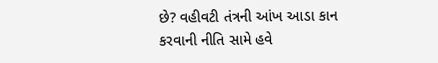છે? વહીવટી તંત્રની આંખ આડા કાન કરવાની નીતિ સામે હવે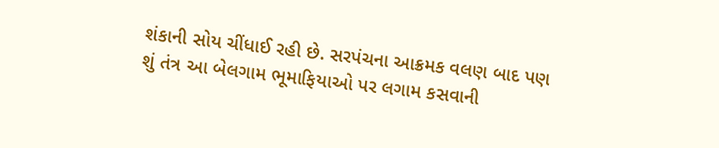શંકાની સોય ચીંધાઈ રહી છે. સરપંચના આક્રમક વલણ બાદ પણ શું તંત્ર આ બેલગામ ભૂમાફિયાઓ પર લગામ કસવાની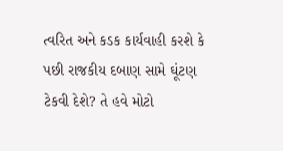ત્વરિત અને કડક કાર્યવાહી કરશે કે પછી રાજકીય દબાણ સામે ઘૂંટણ ટેકવી દેશે? તે હવે મોટો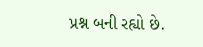પ્રશ્ન બની રહ્યો છે.